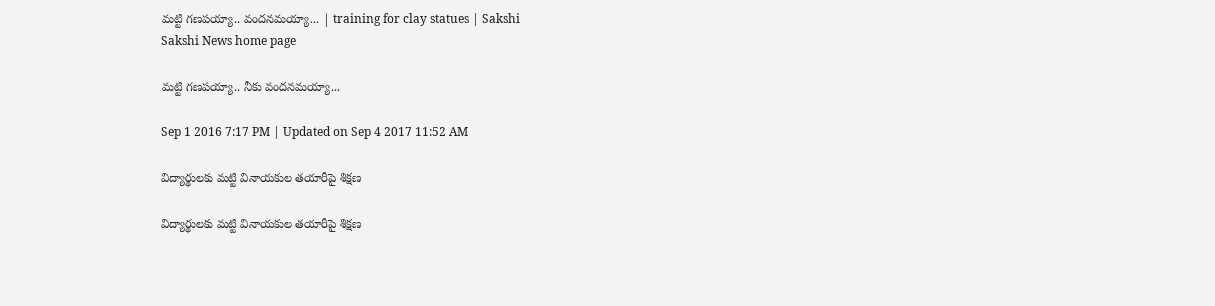మట్టి గణపయ్యా.. వందనమయ్యా... | training for clay statues | Sakshi
Sakshi News home page

మట్టి గణపయ్యా.. నీకు వందనమయ్యా...

Sep 1 2016 7:17 PM | Updated on Sep 4 2017 11:52 AM

విద్యార్థులకు మట్టి వినాయకుల తయారీపై శిక్షణ

విద్యార్థులకు మట్టి వినాయకుల తయారీపై శిక్షణ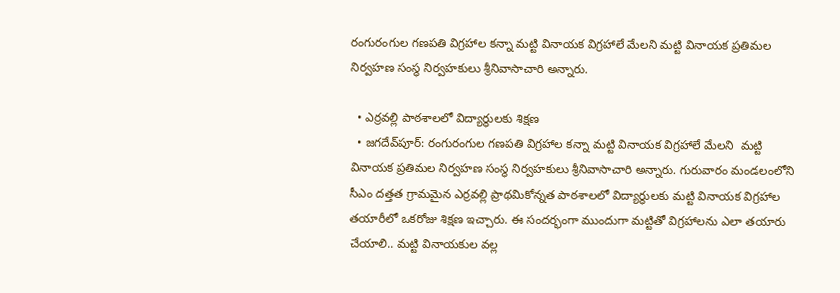రంగురంగుల గణపతి విగ్రహాల కన్నా మట్టి వినాయక విగ్రహాలే మేలని మట్టి వినాయక ప్రతిమల నిర్వహణ సంస్థ నిర్వహకులు శ్రీనివాసాచారి అన్నారు.

  • ఎర్రవల్లి పాఠశాలలో విద్యార్థులకు శిక్షణ
  • జగదేవ్‌పూర్‌: రంగురంగుల గణపతి విగ్రహాల కన్నా మట్టి వినాయక విగ్రహాలే మేలని  మట్టి వినాయక ప్రతిమల నిర్వహణ సంస్థ నిర్వహకులు శ్రీనివాసాచారి అన్నారు. గురువారం మండలంలోని సీఎం దత్తత గ్రామమైన ఎర్రవల్లి ప్రాథమికోన్నత పాఠశాలలో విద్యార్థులకు మట్టి వినాయక విగ్రహాల తయారీలో ఒకరోజు శిక్షణ ఇచ్చారు. ఈ సందర్భంగా ముందుగా మట్టితో విగ్రహాలను ఎలా తయారు చేయాలి.. మట్టి వినాయకుల వల్ల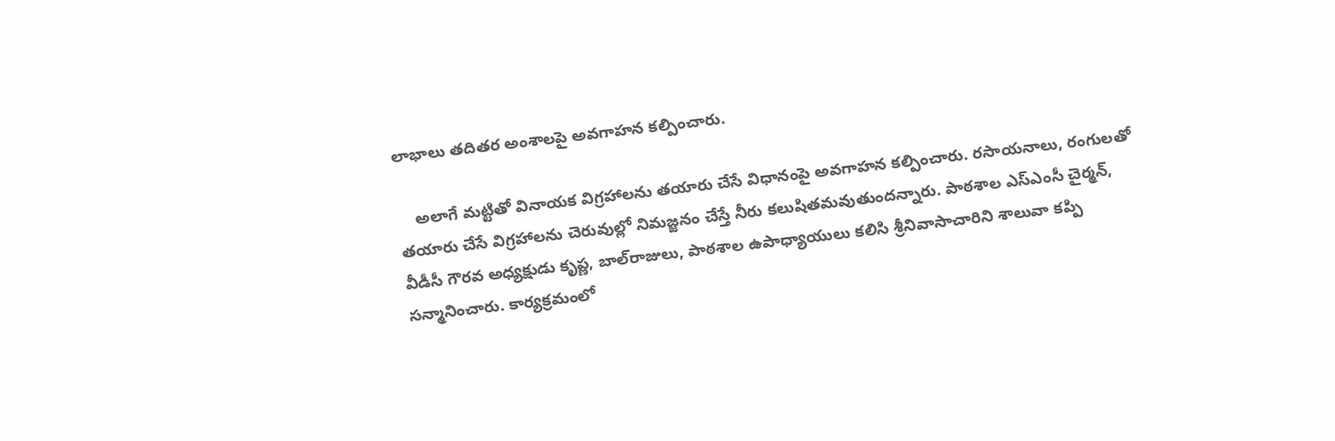లాభాలు తదితర అంశాలపై అవగాహన కల్పించారు.

    అలాగే మట్టితో వినాయక విగ్రహాలను తయారు చేసే విధానంపై అవగాహన కల్పించారు. రసాయనాలు, రంగులతో తయారు చేసే విగ్రహాలను చెరువుల్లో నిమజ్జనం చేస్తే నీరు కలుషితమవుతుందన్నారు. పాఠశాల ఎస్‌ఎంసీ చైర్మన్‌, వీడీసీ గౌరవ అధ్యక్షుడు కృప్ణ, బాల్‌రాజులు, పాఠశాల ఉపాధ్యాయులు కలిసి శ్రీనివాసాచారిని శాలువా కప్పి సన్మానించారు. కార్యక్రమంలో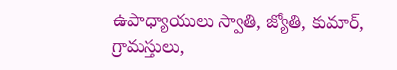ఉపాధ్యాయులు స్వాతి, జ్యోతి, కుమార్‌, గ్రామస్తులు,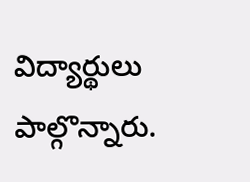విద్యార్థులు పాల్గొన్నారు.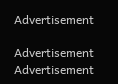Advertisement

Advertisement
Advertisement